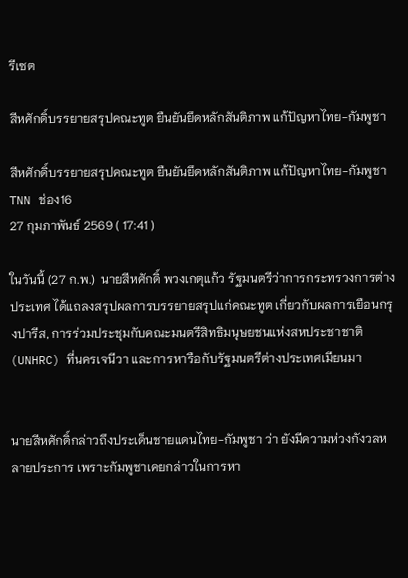รีเซต

สีหศักดิ์บรรยายสรุปคณะทูต ยืนยันยึดหลักสันติภาพ แก้ปัญหาไทย-กัมพูชา

สีหศักดิ์บรรยายสรุปคณะทูต ยืนยันยึดหลักสันติภาพ แก้ปัญหาไทย-กัมพูชา
TNN ช่อง16
27 กุมภาพันธ์ 2569 ( 17:41 )

ในวันนี้ (27 ก.พ.)  นายสีหศักดิ์ พวงเกตุแก้ว รัฐมนตรีว่าการกระทรวงการต่างประเทศ ได้แถลงสรุปผลการบรรยายสรุปแก่คณะทูต เกี่ยวกับผลการเยือนกรุงปารีส, การร่วมประชุมกับคณะมนตรีสิทธิมนุษยชนแห่งสหประชาชาติ (UNHRC) ที่นครเจนีวา และการหารือกับรัฐมนตรีต่างประเทศเมียนมา


นายสีหศักดิ์กล่าวถึงประเด็นชายแดนไทย-กัมพูชา ว่า ยังมีความห่วงกังวลหลายประการ เพราะกัมพูชาเคยกล่าวในการหา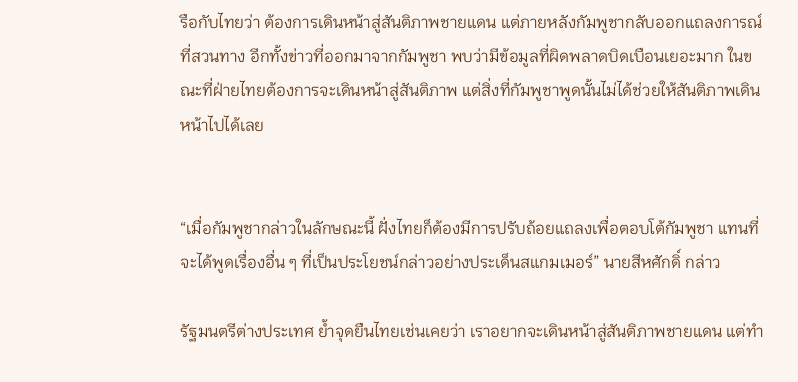รือกับไทยว่า ต้องการเดินหน้าสู่สันติภาพชายแดน แต่ภายหลังกัมพูชากลับออกแถลงการณ์ที่สวนทาง อีกทั้งข่าวที่ออกมาจากกัมพูชา พบว่ามีข้อมูลที่ผิดพลาดบิดเบือนเยอะมาก ในขณะที่ฝ่ายไทยต้องการจะเดินหน้าสู่สันติภาพ แต่สิ่งที่กัมพูชาพูดนั้นไม่ได้ช่วยให้สันติภาพเดินหน้าไปได้เลย


“เมื่อกัมพูชากล่าวในลักษณะนี้ ฝั่งไทยก็ต้องมีการปรับถ้อยแถลงเพื่อตอบโต้กัมพูชา แทนที่จะได้พูดเรื่องอื่น ๆ ที่เป็นประโยชน์กล่าวอย่างประเด็นสแกมเมอร์” นายสีหศักดิ์ กล่าว

รัฐมนตรีต่างประเทศ ย้ำจุดยืนไทยเช่นเคยว่า เราอยากจะเดินหน้าสู่สันติภาพชายแดน แต่ทำ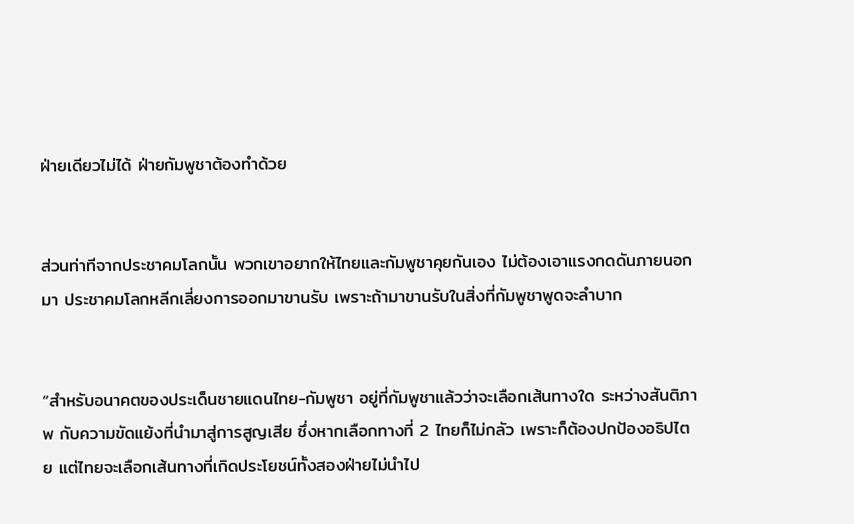ฝ่ายเดียวไม่ได้ ฝ่ายกัมพูชาต้องทำด้วย


ส่วนท่าทีจากประชาคมโลกนั้น พวกเขาอยากให้ไทยและกัมพูชาคุยกันเอง ไม่ต้องเอาแรงกดดันภายนอกมา ประชาคมโลกหลีกเลี่ยงการออกมาขานรับ เพราะถ้ามาขานรับในสิ่งที่กัมพูชาพูดจะลำบาก


“สำหรับอนาคตของประเด็นชายแดนไทย-กัมพูชา อยู่ที่กัมพูชาแล้วว่าจะเลือกเส้นทางใด ระหว่างสันติภาพ กับความขัดแย้งที่นำมาสู่การสูญเสีย ซึ่งหากเลือกทางที่ 2 ไทยก็ไม่กลัว เพราะก็ต้องปกป้องอธิปไตย แต่ไทยจะเลือกเส้นทางที่เกิดประโยชน์ทั้งสองฝ่ายไม่นำไป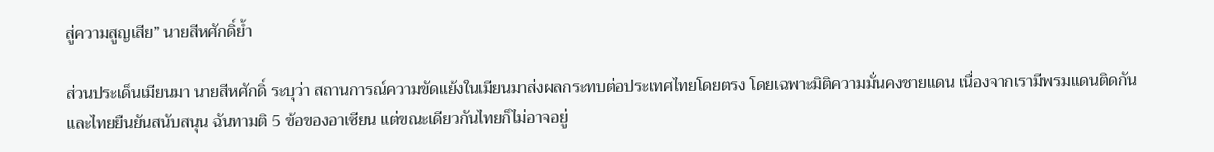สู่ความสูญเสีย” นายสีหศักดิ์ย้ำ

ส่วนประเด็นเมียนมา นายสีหศักดิ์ ระบุว่า สถานการณ์ความขัดแย้งในเมียนมาส่งผลกระทบต่อประเทศไทยโดยตรง โดยเฉพาะมิติความมั่นคงชายแดน เนื่องจากเรามีพรมแดนติดกัน และไทยยืนยันสนับสนุน ฉันทามติ 5 ข้อของอาเซียน แต่ขณะเดียวกันไทยก็ไม่อาจอยู่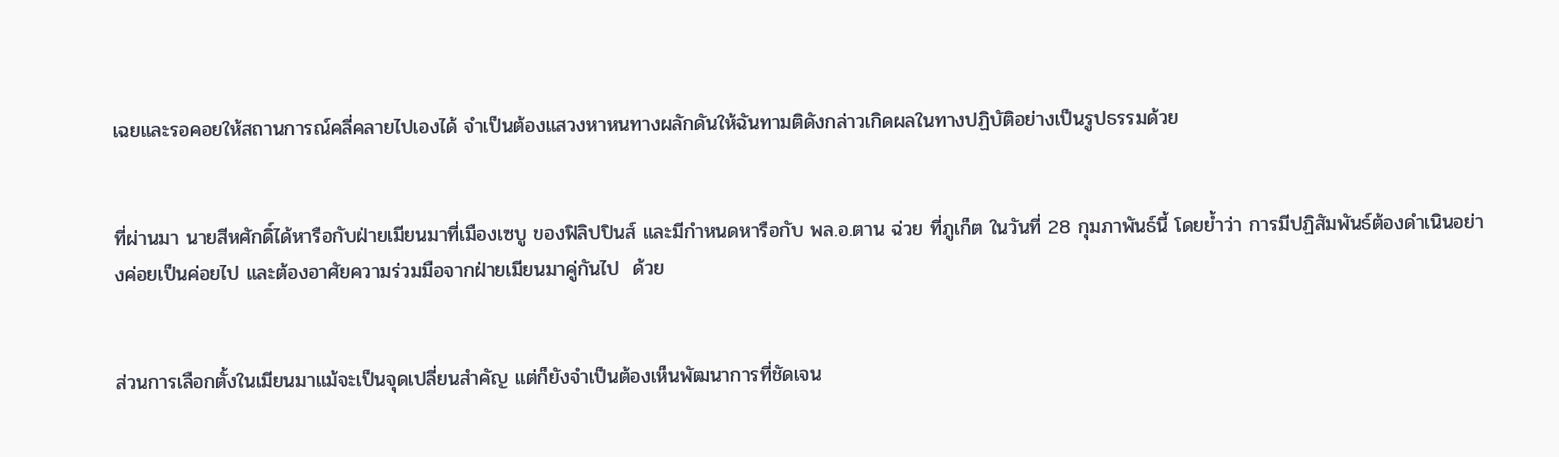เฉยและรอคอยให้สถานการณ์คลี่คลายไปเองได้ จำเป็นต้องแสวงหาหนทางผลักดันให้ฉันทามติดังกล่าวเกิดผลในทางปฏิบัติอย่างเป็นรูปธรรมด้วย


ที่ผ่านมา นายสีหศักดิ์ได้หารือกับฝ่ายเมียนมาที่เมืองเซบู ของฟิลิปปินส์ และมีกำหนดหารือกับ พล.อ.ตาน ฉ่วย ที่ภูเก็ต ในวันที่ 28 กุมภาพันธ์นี้ โดยย้ำว่า การมีปฏิสัมพันธ์ต้องดำเนินอย่างค่อยเป็นค่อยไป และต้องอาศัยความร่วมมือจากฝ่ายเมียนมาคู่กันไป  ด้วย


ส่วนการเลือกตั้งในเมียนมาแม้จะเป็นจุดเปลี่ยนสำคัญ แต่ก็ยังจำเป็นต้องเห็นพัฒนาการที่ชัดเจน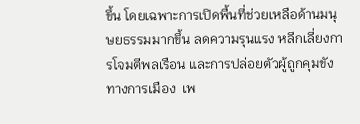ขึ้น โดยเฉพาะการเปิดพื้นที่ช่วยเหลือด้านมนุษยธรรมมากขึ้น ลดความรุนแรง หลีกเลี่ยงการโจมตีพลเรือน และการปล่อยตัวผู้ถูกคุมขังทางการเมือง  เพ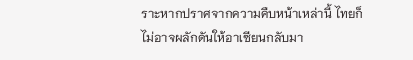ราะหากปราศจากความคืบหน้าเหล่านี้ ไทยก็ไม่อาจผลักดันให้อาเซียนกลับมา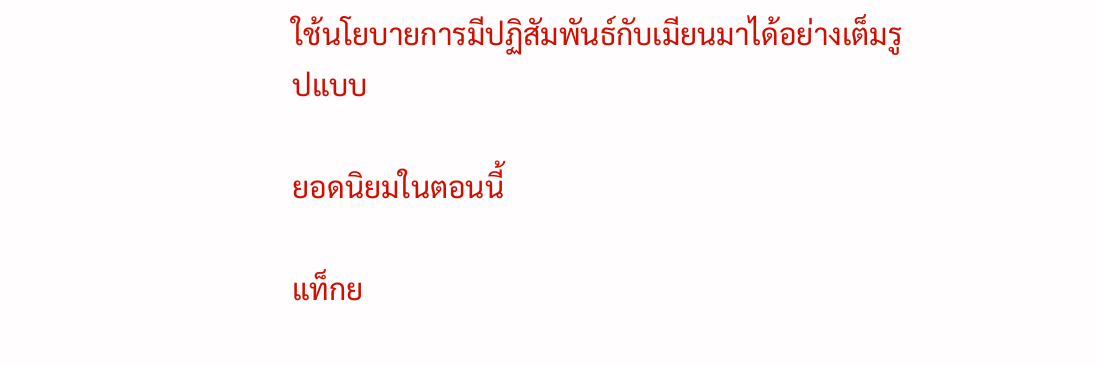ใช้นโยบายการมีปฏิสัมพันธ์กับเมียนมาได้อย่างเต็มรูปแบบ

ยอดนิยมในตอนนี้

แท็กย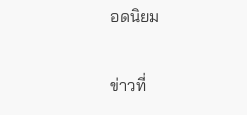อดนิยม

ข่าวที่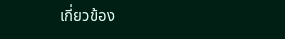เกี่ยวข้อง